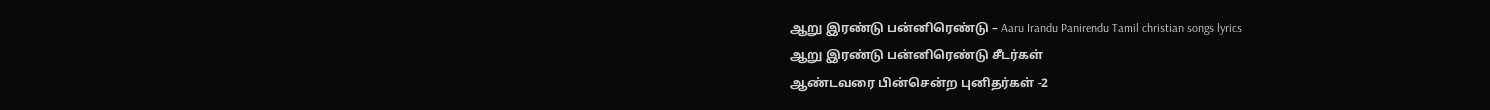ஆறு இரண்டு பன்னிரெண்டு – Aaru Irandu Panirendu Tamil christian songs lyrics
ஆறு இரண்டு பன்னிரெண்டு சீடர்கள்
ஆண்டவரை பின்சென்ற புனிதர்கள் -2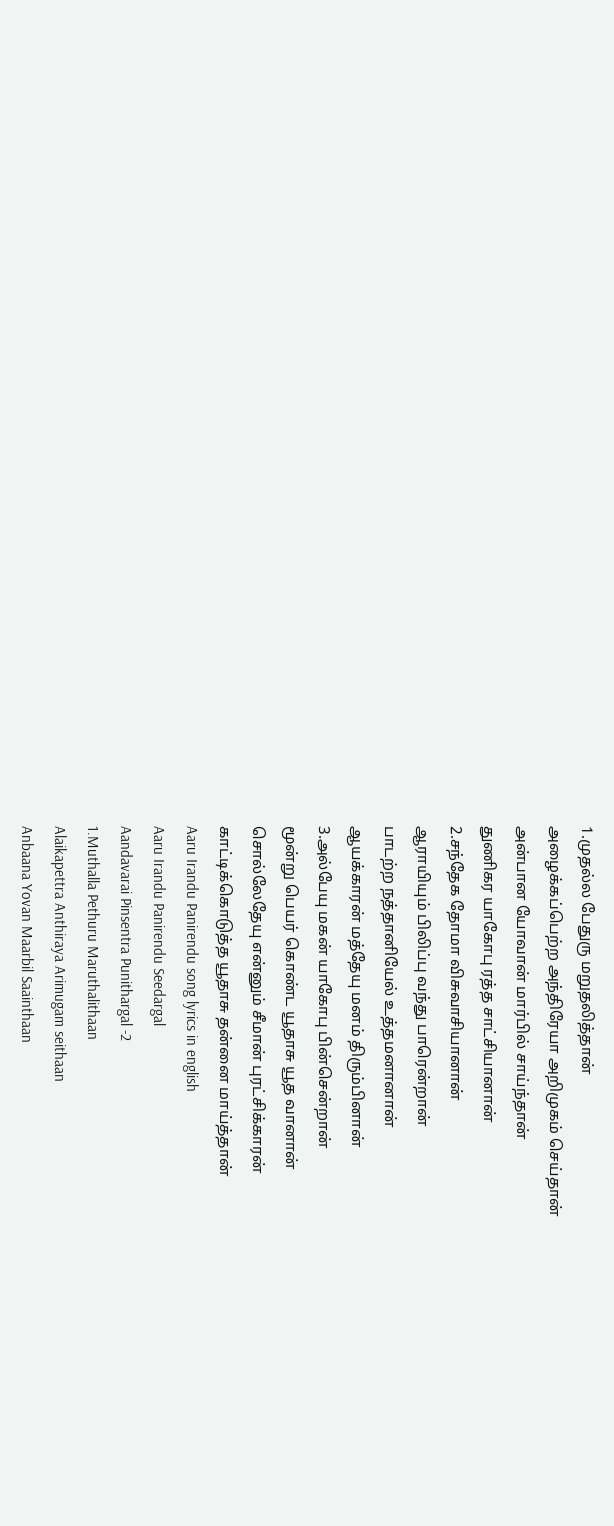1.முதல்ல பேதுரு மறுதலித்தான்
அழைக்கப்பெற்ற அந்திரேயா அறிமுகம் செய்தான்
அன்பான யோவான் மார்பில் சாய்ந்தான்
துணிகர யாகோபு ரத்த சாட்சியானான்
2.சந்தேக தோமா விசுவாசியானான்
ஆராயியும் பிலிப்பு வந்து பாரென்றான்
பாடற்ற நத்தானியேல் உத்தமனானான்
ஆயக்காரன் மத்தேயு மனம் திரும்பினான்
3.அல்பேயு மகன் யாகோபு பின்சென்றான்
மூன்று பெயர் கொண்ட யூதாசு யூத வானான்
சொல்லேதேயு என்னும் சீமான் புரட்சிக்காரன்
காட்டிக்கொடுத்த யூதாசு தன்னை மாய்த்தான்
Aaru Irandu Panirendu song lyrics in english
Aaru Irandu Panirendu Seedargal
Aandavarai Pinsentra Punithargal -2
1.Muthalla Pethuru Maruthalithaan
Alaikapettra Anthiraya Arimugam seithaan
Anbaana Yovan Maarbil Saainthaan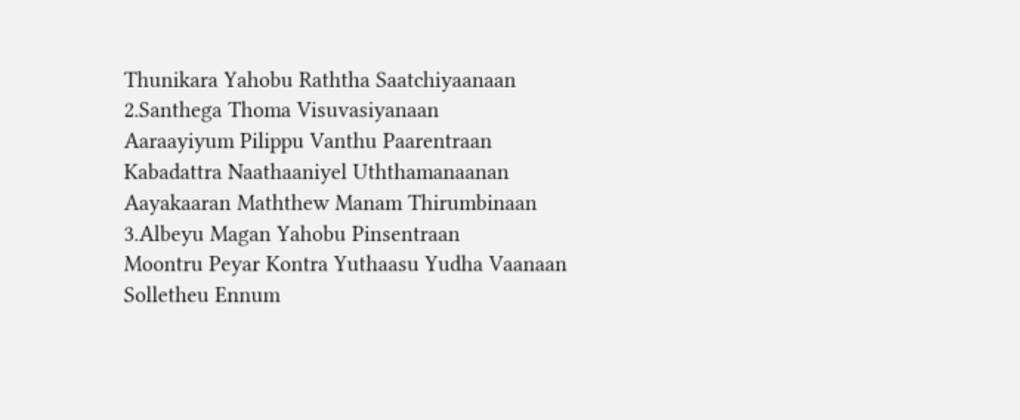Thunikara Yahobu Raththa Saatchiyaanaan
2.Santhega Thoma Visuvasiyanaan
Aaraayiyum Pilippu Vanthu Paarentraan
Kabadattra Naathaaniyel Uththamanaanan
Aayakaaran Maththew Manam Thirumbinaan
3.Albeyu Magan Yahobu Pinsentraan
Moontru Peyar Kontra Yuthaasu Yudha Vaanaan
Solletheu Ennum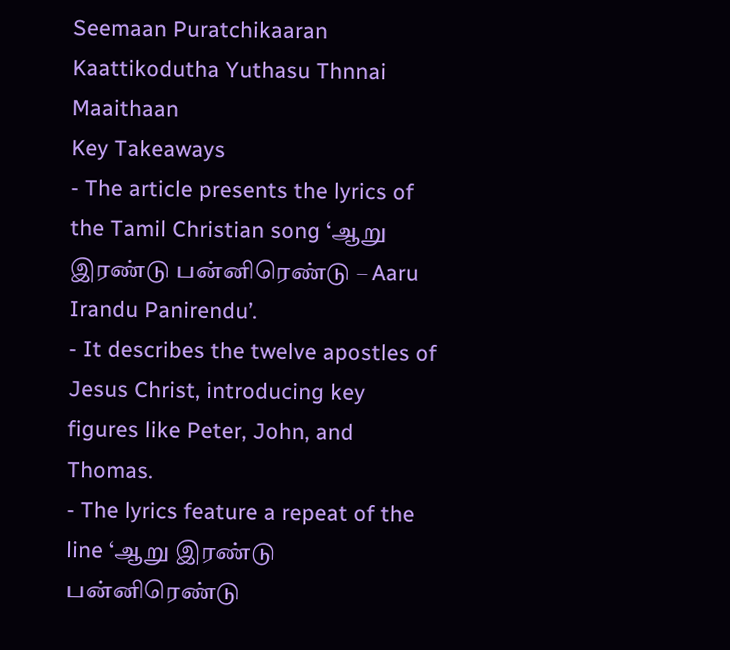Seemaan Puratchikaaran
Kaattikodutha Yuthasu Thnnai Maaithaan
Key Takeaways
- The article presents the lyrics of the Tamil Christian song ‘ஆறு இரண்டு பன்னிரெண்டு – Aaru Irandu Panirendu’.
- It describes the twelve apostles of Jesus Christ, introducing key figures like Peter, John, and Thomas.
- The lyrics feature a repeat of the line ‘ஆறு இரண்டு பன்னிரெண்டு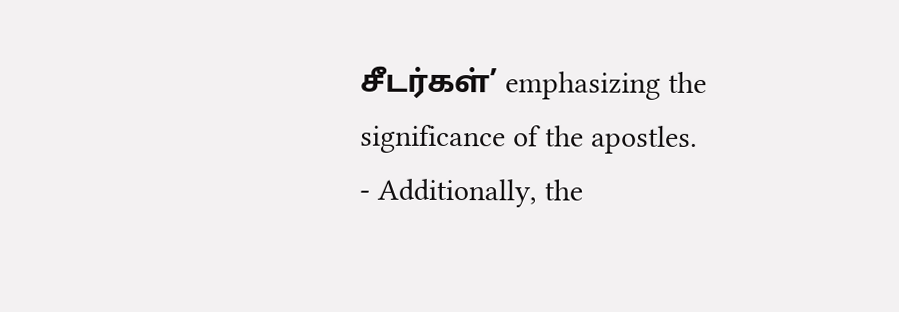சீடர்கள்’ emphasizing the significance of the apostles.
- Additionally, the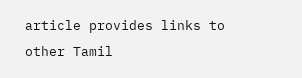article provides links to other Tamil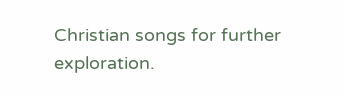Christian songs for further exploration.